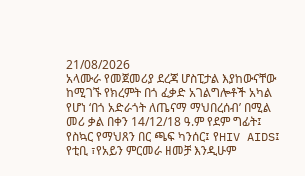21/08/2026
አላሙራ የመጀመሪያ ደረጃ ሆስፒታል እያከውናቸው ከሚገኙ የክረምት በጎ ፈቃድ አገልግሎቶች አካል የሆነ ‘በጎ አድራጎት ለጤናማ ማህበረሰብ’ በሚል መሪ ቃል በቀን 14/12/18 ዓ.ም የደም ግፊት፤ የስኳር የማህጸን በር ጫፍ ካንሰር፤ የHIV AIDS፤ የቲቢ ፣የአይን ምርመራ ዘመቻ እንዲሁም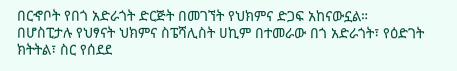በርኆቦት የበጎ አድራጎት ድርጅት በመገኘት የህክምና ድጋፍ አከናውኗል።
በሆስፒታሉ የህፃናት ህክምና ስፔሻሊስት ሀኪም በተመራው በጎ አድራጎት፣ የዕድገት ክትትል፣ ስር የሰደደ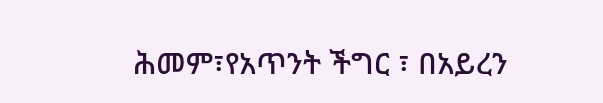ሕመም፣የአጥንት ችግር ፣ በአይረን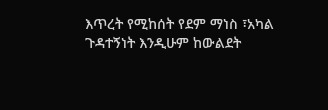እጥረት የሚከሰት የደም ማነስ ፣አካል ጉዳተኝነት እንዲሁም ከውልደት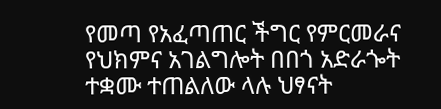የመጣ የአፈጣጠር ችግር የምርመራና የህክምና አገልግሎት በበጎ አድራጐት ተቋሙ ተጠልለው ላሉ ህፃናት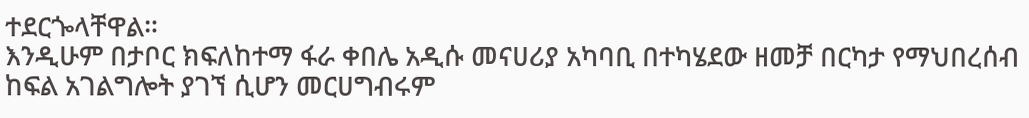ተደርጐላቸዋል።
እንዲሁም በታቦር ክፍለከተማ ፋራ ቀበሌ አዲሱ መናሀሪያ አካባቢ በተካሄደው ዘመቻ በርካታ የማህበረሰብ ከፍል አገልግሎት ያገኘ ሲሆን መርሀግብሩም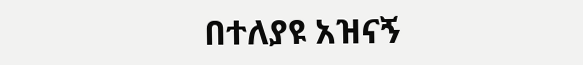በተለያዩ አዝናኝ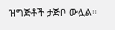ዝግጅቶች ታጅቦ ውሏል።